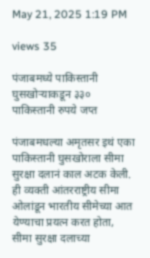May 21, 2025 1:19 PM

views 35

पंजाबमध्ये पाकिस्तानी घुसखोऱ्याकडून ३३० पाकिस्तानी रुपये जप्त

पंजाबमधल्या अमृतसर इथं एका पाकिस्तानी घुसखोराला सीमा सुरक्षा दलानं काल अटक केली. ही व्यक्ती आंतरराष्ट्रीय सीमा ओलांडून भारतीय सीमेच्या आत येण्याचा प्रयत्न करत होता, सीमा सुरक्षा दलाच्या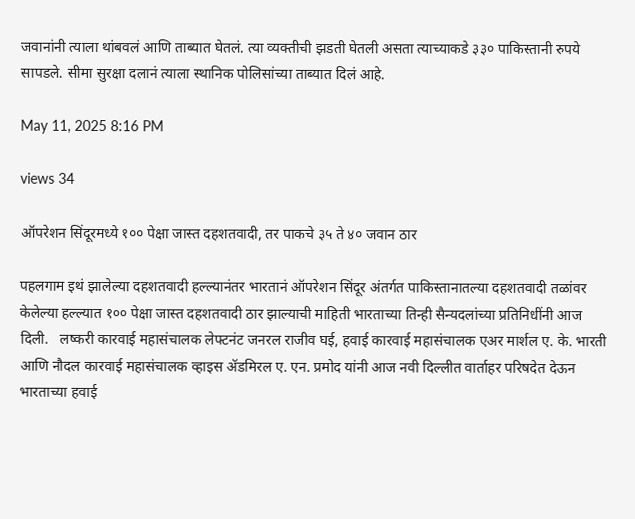जवानांनी त्याला थांबवलं आणि ताब्यात घेतलं. त्या व्यक्तीची झडती घेतली असता त्याच्याकडे ३३० पाकिस्तानी रुपये सापडले. सीमा सुरक्षा दलानं त्याला स्थानिक पोलिसांच्या ताब्यात दिलं आहे.

May 11, 2025 8:16 PM

views 34

ऑपरेशन सिंदूरमध्ये १०० पेक्षा जास्त दहशतवादी, तर पाकचे ३५ ते ४० जवान ठार

पहलगाम इथं झालेल्या दहशतवादी हल्ल्यानंतर भारतानं ऑपरेशन सिंदूर अंतर्गत पाकिस्तानातल्या दहशतवादी तळांवर केलेल्या हल्ल्यात १०० पेक्षा जास्त दहशतवादी ठार झाल्याची माहिती भारताच्या तिन्ही सैन्यदलांच्या प्रतिनिधींनी आज दिली.   लष्करी कारवाई महासंचालक लेफ्टनंट जनरल राजीव घई, हवाई कारवाई महासंचालक एअर मार्शल ए. के. भारती आणि नौदल कारवाई महासंचालक व्हाइस ॲडमिरल ए. एन. प्रमोद यांनी आज नवी दिल्लीत वार्ताहर परिषदेत देऊन भारताच्या हवाई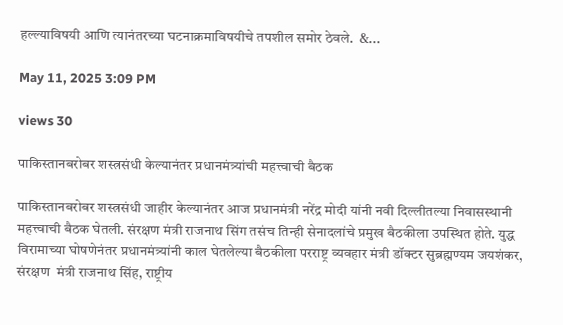हल्ल्याविषयी आणि त्यानंतरच्या घटनाक्रमाविषयीचे तपशील समोर ठेवले.  &...

May 11, 2025 3:09 PM

views 30

पाकिस्तानबरोबर शस्त्रसंधी केल्यानंतर प्रधानमंत्र्यांची महत्त्वाची बैठक

पाकिस्तानबरोबर शस्त्रसंधी जाहीर केल्यानंतर आज प्रधानमंत्री नरेंद्र मोदी यांनी नवी दिल्लीतल्या निवासस्थानी महत्त्वाची बैठक घेतली. संरक्षण मंत्री राजनाथ सिंग तसंच तिन्ही सेनादलांचे प्रमुख बैठकीला उपस्थित होते. युद्ध विरामाच्या घोषणेनंतर प्रधानमंत्र्यांनी काल घेतलेल्या बैठकीला परराष्ट्र व्यवहार मंत्री डॉक्टर सुब्रह्मण्यम जयशंकर, संरक्षण  मंत्री राजनाथ सिंह, राष्ट्रीय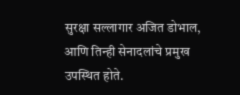सुरक्षा सल्लागार अजित डोभाल, आणि तिन्ही सेनादलांचे प्रमुख उपस्थित होते.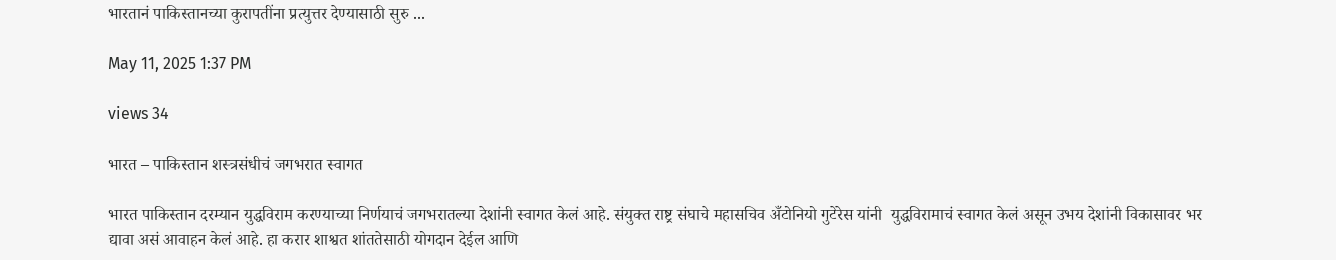भारतानं पाकिस्तानच्या कुरापतींना प्रत्युत्तर देण्यासाठी सुरु ...

May 11, 2025 1:37 PM

views 34

भारत – पाकिस्तान शस्त्रसंधीचं जगभरात स्वागत

भारत पाकिस्तान दरम्यान युद्धविराम करण्याच्या निर्णयाचं जगभरातल्या देशांनी स्वागत केलं आहे. संयुक्त राष्ट्र संघाचे महासचिव अँटोनियो गुटेरेस यांनी  युद्धविरामाचं स्वागत केलं असून उभय देशांनी विकासावर भर द्यावा असं आवाहन केलं आहे. हा करार शाश्वत शांततेसाठी योगदान देईल आणि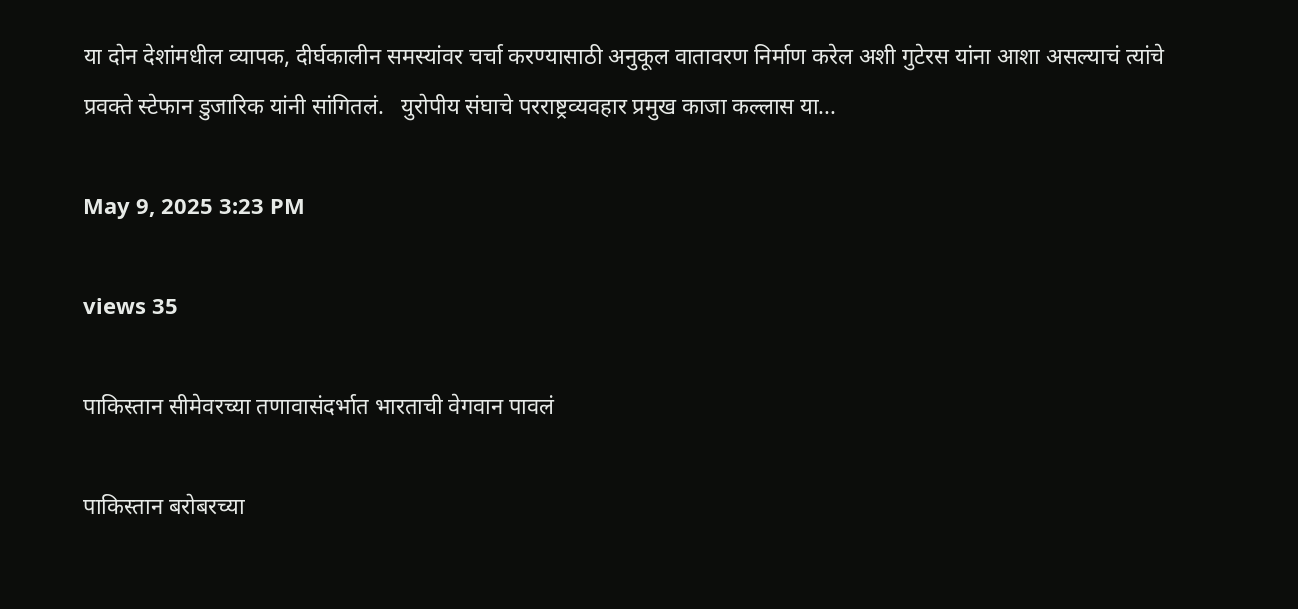या दोन देशांमधील व्यापक, दीर्घकालीन समस्यांवर चर्चा करण्यासाठी अनुकूल वातावरण निर्माण करेल अशी गुटेरस यांना आशा असल्याचं त्यांचे प्रवक्ते स्टेफान डुजारिक यांनी सांगितलं.   युरोपीय संघाचे परराष्ट्रव्यवहार प्रमुख काजा कल्लास या...

May 9, 2025 3:23 PM

views 35

पाकिस्तान सीमेवरच्या तणावासंदर्भात भारताची वेगवान पावलं

पाकिस्तान बरोबरच्या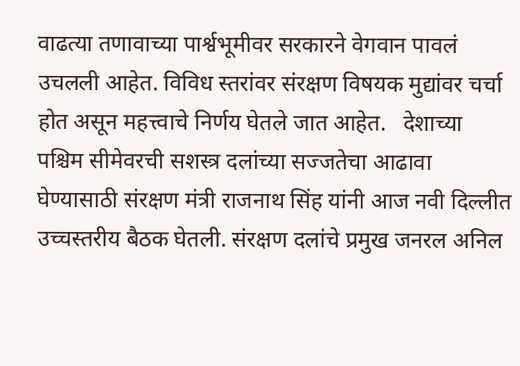वाढत्या तणावाच्या पार्श्वभूमीवर सरकारने वेगवान पावलं उचलली आहेत. विविध स्तरांवर संरक्षण विषयक मुद्यांवर चर्चा होत असून महत्त्वाचे निर्णय घेतले जात आहेत.   देशाच्या पश्चिम सीमेवरची सशस्त्र दलांच्या सज्जतेचा आढावा घेण्यासाठी संरक्षण मंत्री राजनाथ सिंह यांनी आज नवी दिल्लीत उच्चस्तरीय बैठक घेतली. संरक्षण दलांचे प्रमुख जनरल अनिल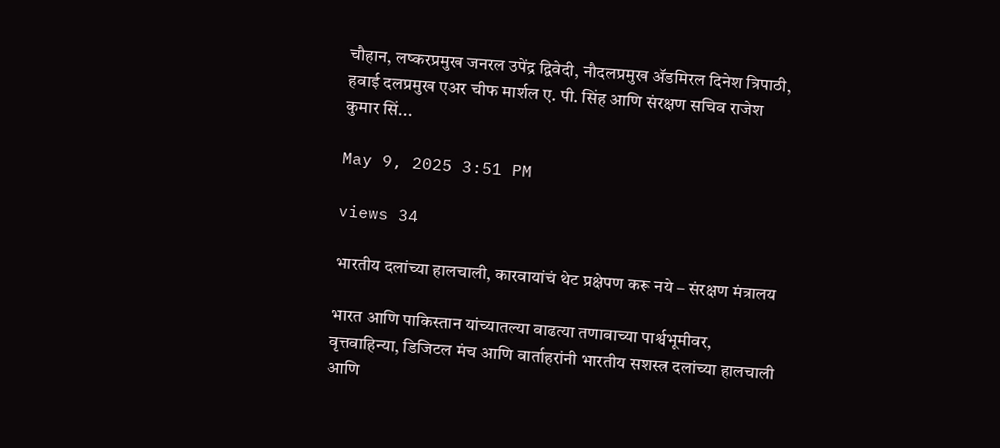चौहान, लष्करप्रमुख जनरल उपेंद्र द्विवेदी, नौदलप्रमुख ॲडमिरल दिनेश त्रिपाठी, हवाई दलप्रमुख एअर चीफ मार्शल ए. पी. सिंह आणि संरक्षण सचिव राजेश कुमार सिं...

May 9, 2025 3:51 PM

views 34

भारतीय दलांच्या हालचाली, कारवायांचं थेट प्रक्षेपण करू नये – संरक्षण मंत्रालय

भारत आणि पाकिस्तान यांच्यातल्या वाढत्या तणावाच्या पार्श्वभूमीवर, वृत्तवाहिन्या, डिजिटल मंच आणि वार्ताहरांनी भारतीय सशस्त्र दलांच्या हालचाली आणि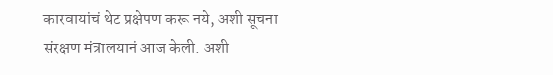कारवायांचं थेट प्रक्षेपण करू नये, अशी सूचना संरक्षण मंत्रालयानं आज केली. अशी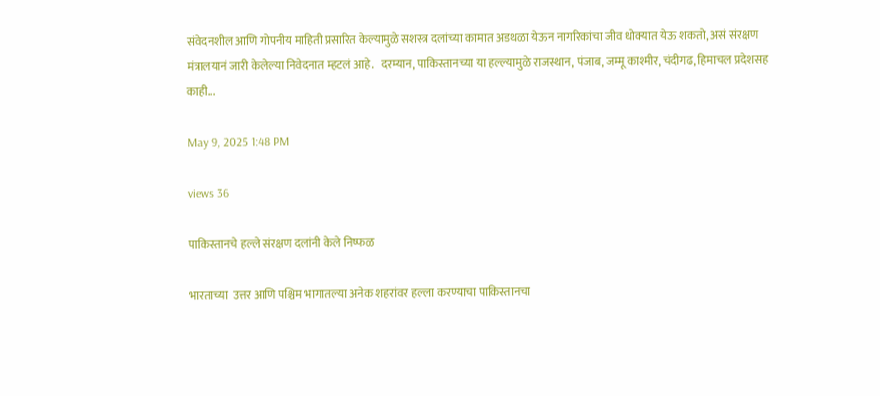संवेदनशील आणि गोपनीय माहिती प्रसारित केल्यामुळे सशस्त्र दलांच्या कामात अडथळा येऊन नागरिकांचा जीव धोक्यात येऊ शकतो, असं संरक्षण मंत्रालयानं जारी केलेल्या निवेदनात म्हटलं आहे.   दरम्यान, पाकिस्तानच्या या हल्ल्यामुळे राजस्थान, पंजाब, जम्मू काश्मीर, चंदीगढ, हिमाचल प्रदेशसह काही...

May 9, 2025 1:48 PM

views 36

पाकिस्तानचे हल्ले संरक्षण दलांनी केले निष्फळ

भारताच्या  उत्तर आणि पश्चिम भागातल्या अनेक शहरांवर हल्ला करण्याचा पाकिस्तानचा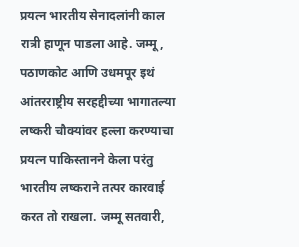प्रयत्न भारतीय सेनादलांनी काल रात्री हाणून पाडला आहे. जम्मू, पठाणकोट आणि उधमपूर इथं आंतरराष्ट्रीय सरहद्दीच्या भागातल्या लष्करी चौक्यांवर हल्ला करण्याचा प्रयत्न पाकिस्तानने केला परंतु भारतीय लष्कराने तत्पर कारवाई करत तो राखला. जम्मू सतवारी,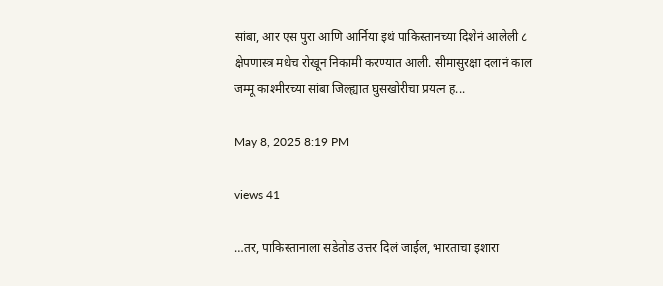सांबा, आर एस पुरा आणि आर्निया इथं पाकिस्तानच्या दिशेनं आलेली ८ क्षेपणास्त्र मधेच रोखून निकामी करण्यात आली. सीमासुरक्षा दलानं काल जम्मू काश्मीरच्या सांबा जिल्ह्यात घुसखोरीचा प्रयत्न ह...

May 8, 2025 8:19 PM

views 41

…तर, पाकिस्तानाला सडेतोड उत्तर दिलं जाईल, भारताचा इशारा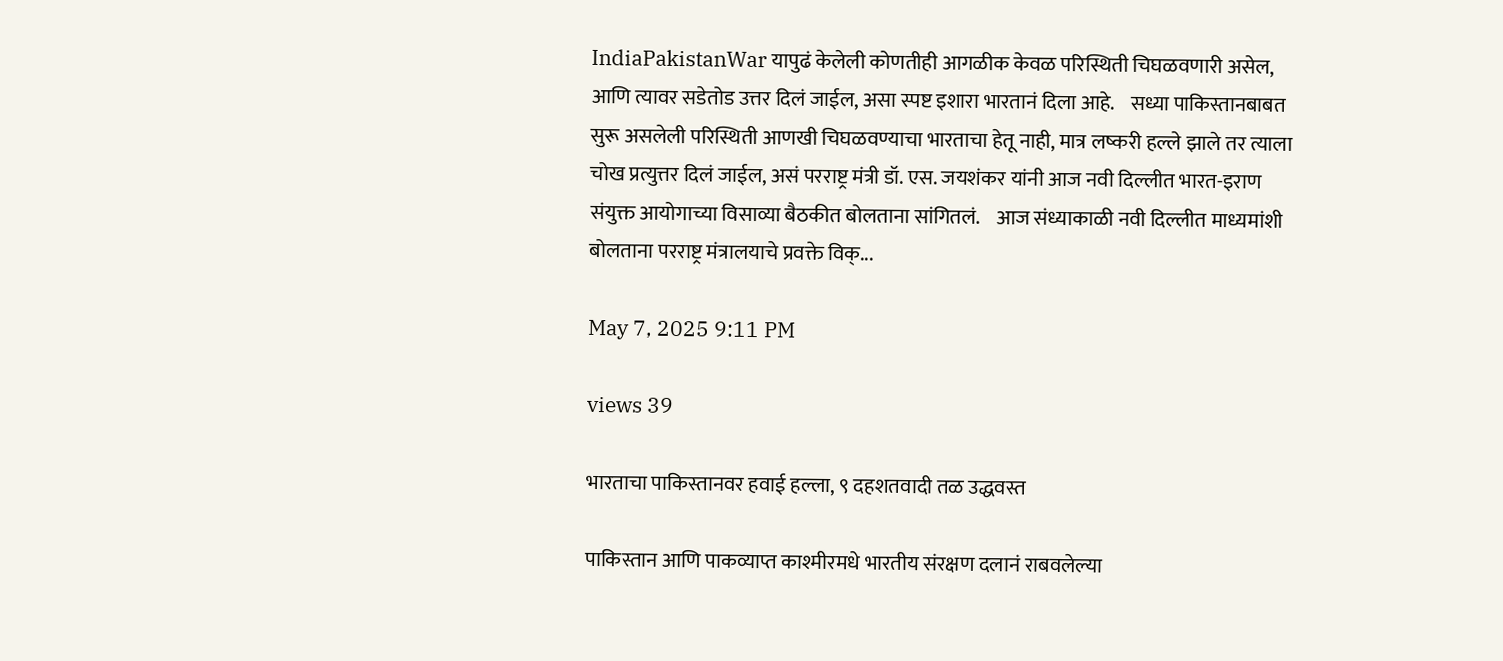IndiaPakistanWar यापुढं केलेली कोणतीही आगळीक केवळ परिस्थिती चिघळवणारी असेल, आणि त्यावर सडेतोड उत्तर दिलं जाईल, असा स्पष्ट इशारा भारतानं दिला आहे.    सध्या पाकिस्तानबाबत सुरू असलेली परिस्थिती आणखी चिघळवण्याचा भारताचा हेतू नाही, मात्र लष्करी हल्ले झाले तर त्याला चोख प्रत्युत्तर दिलं जाईल, असं परराष्ट्र मंत्री डॉ. एस. जयशंकर यांनी आज नवी दिल्लीत भारत-इराण संयुक्त आयोगाच्या विसाव्या बैठकीत बोलताना सांगितलं.    आज संध्याकाळी नवी दिल्लीत माध्यमांशी बोलताना परराष्ट्र मंत्रालयाचे प्रवक्ते विक्...

May 7, 2025 9:11 PM

views 39

भारताचा पाकिस्तानवर हवाई हल्ला, ९ दहशतवादी तळ उद्धवस्त

पाकिस्तान आणि पाकव्याप्त काश्मीरमधे भारतीय संरक्षण दलानं राबवलेल्या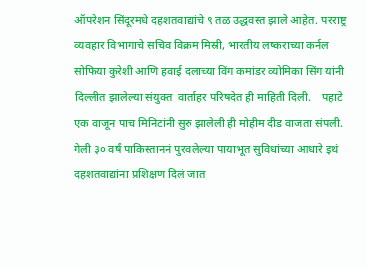ऑपरेशन सिंदूरमधे दहशतवाद्यांचे ९ तळ उद्धवस्त झाले आहेत. परराष्ट्र व्यवहार विभागाचे सचिव विक्रम मिस्री, भारतीय लष्कराच्या कर्नल सोफिया कुरेशी आणि हवाई दलाच्या विंग कमांडर व्योमिका सिंग यांनी दिल्लीत झालेल्या संयुक्त  वार्ताहर परिषदेत ही माहिती दिली.    पहाटे एक वाजून पाच मिनिटांनी सुरु झालेली ही मोहीम दीड वाजता संपली. गेली ३० वर्षं पाकिस्ताननं पुरवलेल्या पायाभूत सुविधांच्या आधारे इथं दहशतवाद्यांना प्रशिक्षण दिलं जात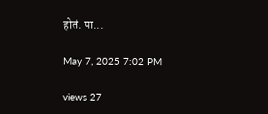होतं. पा...

May 7, 2025 7:02 PM

views 27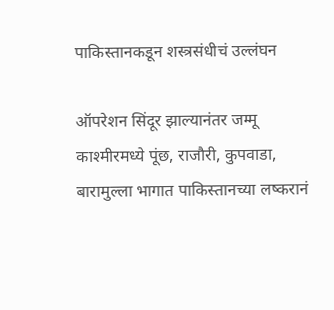पाकिस्तानकडून शस्त्रसंधीचं उल्लंघन

ऑपरेशन सिंदूर झाल्यानंतर जम्मू काश्मीरमध्ये पूंछ, राजौरी, कुपवाडा, बारामुल्ला भागात पाकिस्तानच्या लष्करानं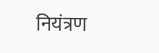नियंत्रण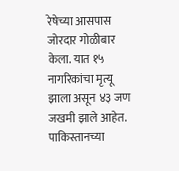रेषेच्या आसपास  जोरदार गोळीबार केला. यात १५ नागरिकांचा मृत्यू झाला असून ४३ जण जखमी झाले आहेत. पाकिस्तानच्या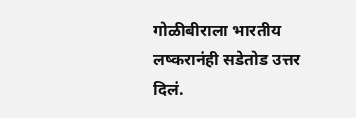गोळीबीराला भारतीय लष्करानंही सडेतोड उत्तर दिलं.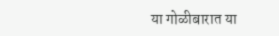या गोळीबारात या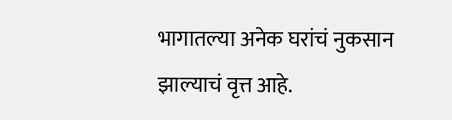भागातल्या अनेक घरांचं नुकसान झाल्याचं वृत्त आहे.